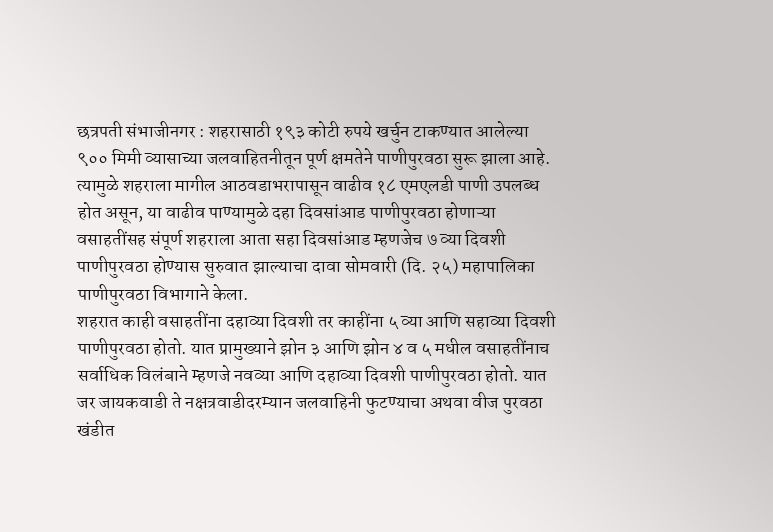छत्रपती संभाजीनगर : शहरासाठी १९३ कोटी रुपये खर्चुन टाकण्यात आलेल्या ९०० मिमी व्यासाच्या जलवाहितनीतून पूर्ण क्षमतेने पाणीपुरवठा सुरू झाला आहे. त्यामुळे शहराला मागील आठवडाभरापासून वाढीव १८ एमएलडी पाणी उपलब्ध होत असून, या वाढीव पाण्यामुळे दहा दिवसांआड पाणीपुरवठा होणाऱ्या वसाहतींसह संपूर्ण शहराला आता सहा दिवसांआड म्हणजेच ७ व्या दिवशी पाणीपुरवठा होण्यास सुरुवात झाल्याचा दावा सोमवारी (दि. २५) महापालिका पाणीपुरवठा विभागाने केला.
शहरात काही वसाहतींना दहाव्या दिवशी तर काहींना ५ व्या आणि सहाव्या दिवशी पाणीपुरवठा होतो. यात प्रामुख्याने झोन ३ आणि झोन ४ व ५ मधील वसाहतींनाच सर्वाधिक विलंबाने म्हणजे नवव्या आणि दहाव्या दिवशी पाणीपुरवठा होतो. यात जर जायकवाडी ते नक्षत्रवाडीदरम्यान जलवाहिनी फुटण्याचा अथवा वीज पुरवठा खंडीत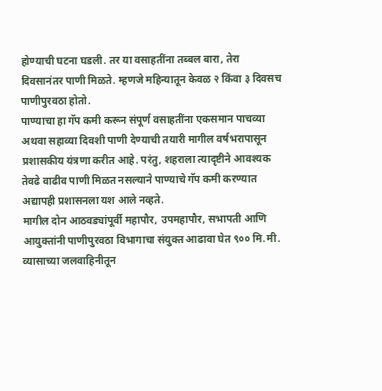होण्याची घटना घडली. तर या वसाहतींना तब्बल बारा, तेरा दिवसानंतर पाणी मिळते. म्हणजे महिन्यातून केवळ २ किंवा ३ दिवसच पाणीपुरवठा होतो.
पाण्याचा हा गॅप कमी करून संपूर्ण वसाहतींना एकसमान पाचव्या अथवा सहाव्या दिवशी पाणी देण्याची तयारी मागील वर्षभरापासून प्रशासकीय यंत्रणा करीत आहे. परंतु, शहराला त्यादृष्टीने आवश्यक तेवढे वाढीव पाणी मिळत नसल्याने पाण्याचे गॅप कमी करण्यात अद्यापही प्रशासनला यश आले नव्हते.
मागील दोन आठवड्यांपूर्वी महापौर, उपमहापौर, सभापती आणि आयुक्तांनी पाणीपुरवठा विभागाचा संयुक्त आढावा घेत ९०० मि.मी. व्यासाच्या जलवाहिनीतून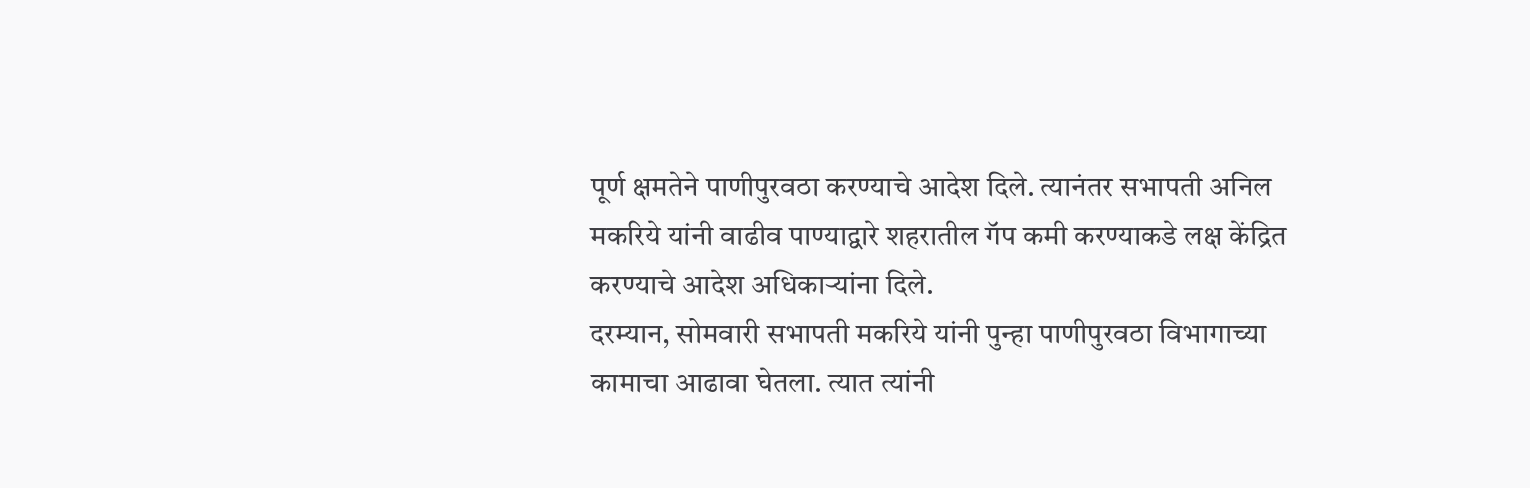पूर्ण क्षमतेने पाणीपुरवठा करण्याचे आदेश दिले. त्यानंतर सभापती अनिल मकरिये यांनी वाढीव पाण्याद्वारे शहरातील गॅप कमी करण्याकडे लक्ष केंद्रित करण्याचे आदेश अधिकाऱ्यांना दिले.
दरम्यान, सोमवारी सभापती मकरिये यांनी पुन्हा पाणीपुरवठा विभागाच्या कामाचा आढावा घेतला. त्यात त्यांनी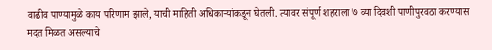वाढीव पाण्यामुळे काय परिणाम झाले, याची माहिती अधिकाऱ्यांकडून घेतली. त्यावर संपूर्ण शहराला ७ व्या दिवशी पाणीपुरवठा करण्यास मदत मिळत असल्याचे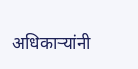अधिकाऱ्यांनी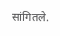सांगितले.